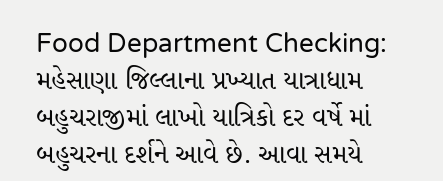Food Department Checking: મહેસાણા જિલ્લાના પ્રખ્યાત યાત્રાધામ બહુચરાજીમાં લાખો યાત્રિકો દર વર્ષે માં બહુચરના દર્શને આવે છે. આવા સમયે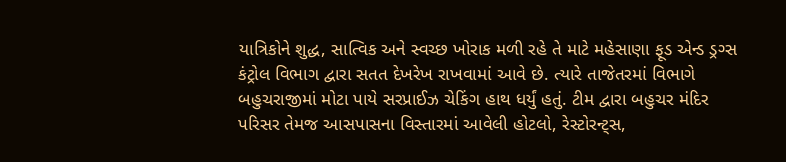યાત્રિકોને શુદ્ધ, સાત્વિક અને સ્વચ્છ ખોરાક મળી રહે તે માટે મહેસાણા ફૂડ એન્ડ ડ્રગ્સ કંટ્રોલ વિભાગ દ્વારા સતત દેખરેખ રાખવામાં આવે છે. ત્યારે તાજેતરમાં વિભાગે બહુચરાજીમાં મોટા પાયે સરપ્રાઈઝ ચેકિંગ હાથ ધર્યું હતું. ટીમ દ્વારા બહુચર મંદિર પરિસર તેમજ આસપાસના વિસ્તારમાં આવેલી હોટલો, રેસ્ટોરન્ટ્સ,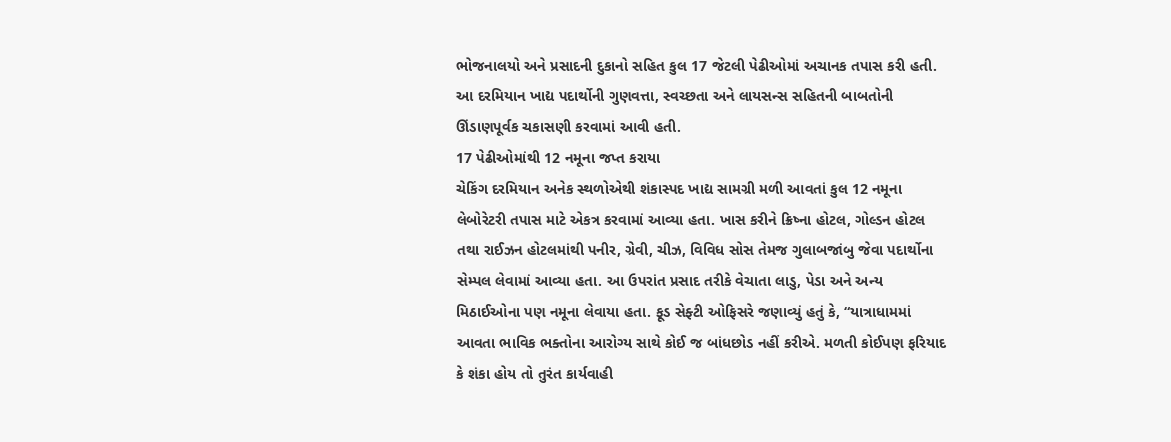ભોજનાલયો અને પ્રસાદની દુકાનો સહિત કુલ 17 જેટલી પેઢીઓમાં અચાનક તપાસ કરી હતી. આ દરમિયાન ખાદ્ય પદાર્થોની ગુણવત્તા, સ્વચ્છતા અને લાયસન્સ સહિતની બાબતોની ઊંડાણપૂર્વક ચકાસણી કરવામાં આવી હતી.
17 પેઢીઓમાંથી 12 નમૂના જપ્ત કરાયા
ચેકિંગ દરમિયાન અનેક સ્થળોએથી શંકાસ્પદ ખાદ્ય સામગ્રી મળી આવતાં કુલ 12 નમૂના લેબોરેટરી તપાસ માટે એકત્ર કરવામાં આવ્યા હતા. ખાસ કરીને ક્રિષ્ના હોટલ, ગોલ્ડન હોટલ તથા રાઈઝન હોટલમાંથી પનીર, ગ્રેવી, ચીઝ, વિવિધ સોસ તેમજ ગુલાબજાંબુ જેવા પદાર્થોના સેમ્પલ લેવામાં આવ્યા હતા. આ ઉપરાંત પ્રસાદ તરીકે વેચાતા લાડુ, પેડા અને અન્ય મિઠાઈઓના પણ નમૂના લેવાયા હતા. ફૂડ સેફ્ટી ઓફિસરે જણાવ્યું હતું કે, “યાત્રાધામમાં આવતા ભાવિક ભક્તોના આરોગ્ય સાથે કોઈ જ બાંધછોડ નહીં કરીએ. મળતી કોઈપણ ફરિયાદ કે શંકા હોય તો તુરંત કાર્યવાહી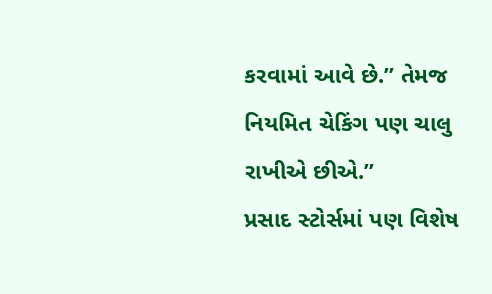કરવામાં આવે છે.” તેમજ નિયમિત ચેકિંગ પણ ચાલુ રાખીએ છીએ.”
પ્રસાદ સ્ટોર્સમાં પણ વિશેષ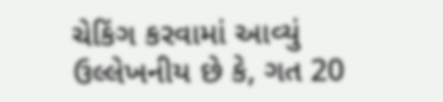ચેકિંગ કરવામાં આવ્યું
ઉલ્લેખનીય છે કે, ગત 20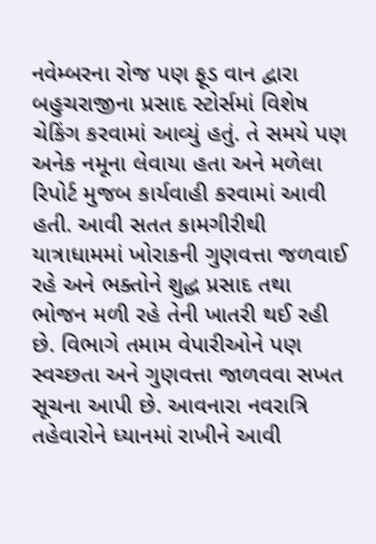નવેમ્બરના રોજ પણ ફૂડ વાન દ્વારા બહુચરાજીના પ્રસાદ સ્ટોર્સમાં વિશેષ ચેકિંગ કરવામાં આવ્યું હતું. તે સમયે પણ અનેક નમૂના લેવાયા હતા અને મળેલા રિપોર્ટ મુજબ કાર્યવાહી કરવામાં આવી હતી. આવી સતત કામગીરીથી યાત્રાધામમાં ખોરાકની ગુણવત્તા જળવાઈ રહે અને ભક્તોને શુદ્ધ પ્રસાદ તથા ભોજન મળી રહે તેની ખાતરી થઈ રહી છે. વિભાગે તમામ વેપારીઓને પણ સ્વચ્છતા અને ગુણવત્તા જાળવવા સખત સૂચના આપી છે. આવનારા નવરાત્રિ તહેવારોને ધ્યાનમાં રાખીને આવી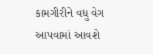કામગીરીને વધુ વેગ આપવામાં આવશે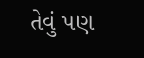તેવું પણ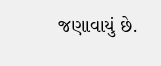જણાવાયું છે.